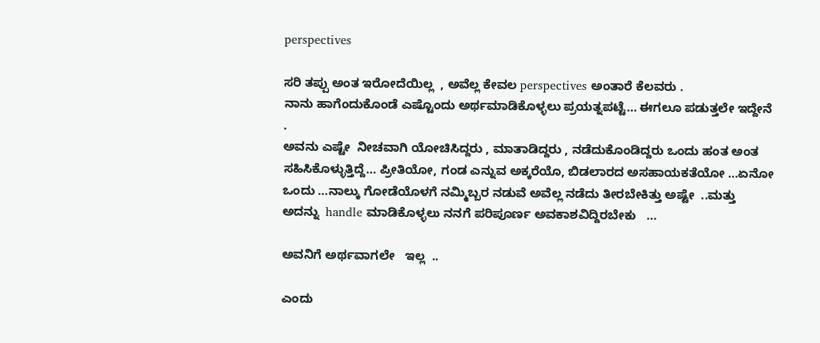perspectives

ಸರಿ ತಪ್ಪು ಅಂತ ಇರೋದೆಯಿಲ್ಲ  , ಅವೆಲ್ಲ ಕೇವಲ perspectives ಅಂತಾರೆ ಕೆಲವರು .
ನಾನು ಹಾಗೆಂದುಕೊಂಡೆ ಎಷ್ಟೊಂದು ಅರ್ಥಮಾಡಿಕೊಳ್ಳಲು ಪ್ರಯತ್ನಪಟ್ಟೆ… ಈಗಲೂ ಪಡುತ್ತಲೇ ಇದ್ದೇನೆ .
ಅವನು ಎಷ್ಟೇ  ನೀಚವಾಗಿ ಯೋಚಿಸಿದ್ದರು , ಮಾತಾಡಿದ್ದರು , ನಡೆದುಕೊಂಡಿದ್ದರು ಒಂದು ಹಂತ ಅಂತ ಸಹಿಸಿಕೊಳ್ಳುತ್ತಿದ್ದೆ… ಪ್ರೀತಿಯೋ, ಗಂಡ ಎನ್ನುವ ಅಕ್ಕರೆಯೊ, ಬಿಡಲಾರದ ಅಸಹಾಯಕತೆಯೋ …ಏನೋ ಒಂದು …ನಾಲ್ಕು ಗೋಡೆಯೊಳಗೆ ನಮ್ಮಿಬ್ಬರ ನಡುವೆ ಅವೆಲ್ಲ ನಡೆದು ತೀರಬೇಕಿತ್ತು ಅಷ್ಟೇ  ..ಮತ್ತು ಅದನ್ನು  handle ಮಾಡಿಕೊಳ್ಳಲು ನನಗೆ ಪರಿಪೂರ್ಣ ಅವಕಾಶವಿದ್ದಿರಬೇಕು   …

ಅವನಿಗೆ ಅರ್ಥವಾಗಲೇ   ಇಲ್ಲ  ..

ಎಂದು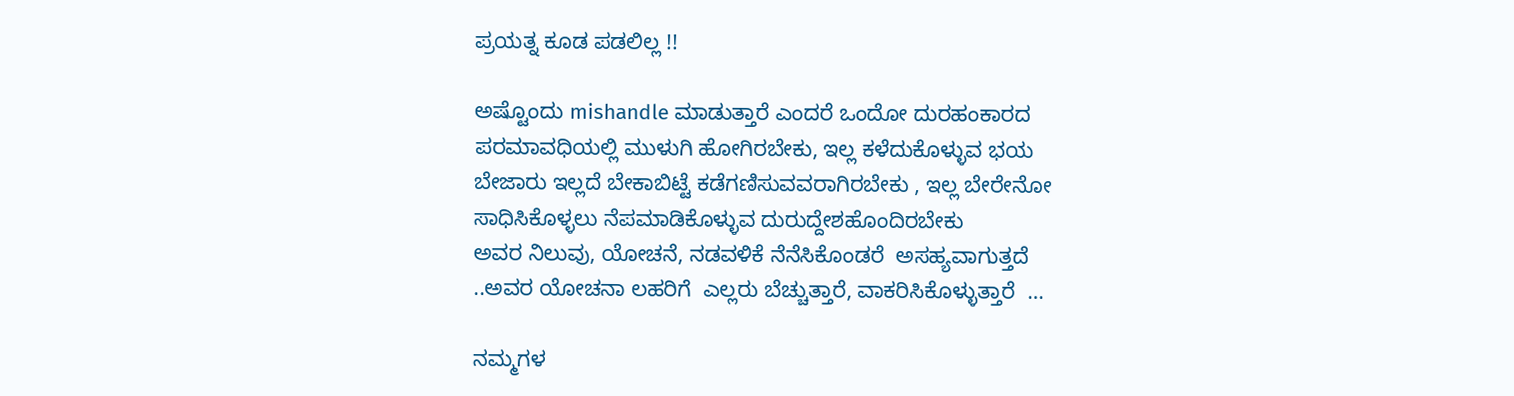ಪ್ರಯತ್ನ ಕೂಡ ಪಡಲಿಲ್ಲ !!

ಅಷ್ಟೊಂದು mishandle ಮಾಡುತ್ತಾರೆ ಎಂದರೆ ಒಂದೋ ದುರಹಂಕಾರದ ಪರಮಾವಧಿಯಲ್ಲಿ ಮುಳುಗಿ ಹೋಗಿರಬೇಕು, ಇಲ್ಲ ಕಳೆದುಕೊಳ್ಳುವ ಭಯ ಬೇಜಾರು ಇಲ್ಲದೆ ಬೇಕಾಬಿಟ್ಟೆ ಕಡೆಗಣಿಸುವವರಾಗಿರಬೇಕು , ಇಲ್ಲ ಬೇರೇನೋ ಸಾಧಿಸಿಕೊಳ್ಳಲು ನೆಪಮಾಡಿಕೊಳ್ಳುವ ದುರುದ್ದೇಶಹೊಂದಿರಬೇಕು
ಅವರ ನಿಲುವು, ಯೋಚನೆ, ನಡವಳಿಕೆ ನೆನೆಸಿಕೊಂಡರೆ  ಅಸಹ್ಯವಾಗುತ್ತದೆ ..ಅವರ ಯೋಚನಾ ಲಹರಿಗೆ  ಎಲ್ಲರು ಬೆಚ್ಚುತ್ತಾರೆ, ವಾಕರಿಸಿಕೊಳ್ಳುತ್ತಾರೆ  …

ನಮ್ಮಗಳ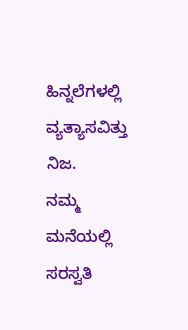ಹಿನ್ನಲೆಗಳಲ್ಲಿ ವ್ಯತ್ಯಾಸವಿತ್ತು ನಿಜ.
ನಮ್ಮ ಮನೆಯಲ್ಲಿ ಸರಸ್ವತಿ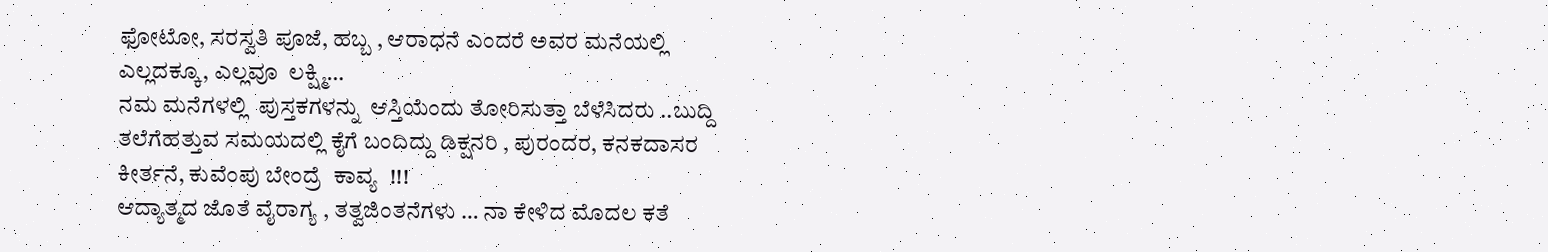ಫೋಟೋ, ಸರಸ್ವತಿ ಪೂಜೆ, ಹಬ್ಬ , ಆರಾಧನೆ ಎಂದರೆ ಅವರ ಮನೆಯಲ್ಲಿ ಎಲ್ಲದಕ್ಕೂ, ಎಲ್ಲವೂ  ಲಕ್ಷ್ಮಿ…
ನಮ ಮನೆಗಳಲ್ಲಿ  ಪುಸ್ತಕಗಳನ್ನು  ಆಸ್ತಿಯೆಂದು ತೋರಿಸುತ್ತಾ ಬೆಳೆಸಿದರು ..ಬುದ್ದಿ ತಲೆಗೆಹತ್ತುವ ಸಮಯದಲ್ಲಿ ಕೈಗೆ ಬಂದಿದ್ದು ಡಿಕ್ಷನರಿ , ಪುರಂದರ, ಕನಕದಾಸರ ಕೀರ್ತನೆ, ಕುವೆಂಪು ಬೇಂದ್ರೆ  ಕಾವ್ಯ  !!!
ಆದ್ಯಾತ್ಮದ ಜೊತೆ ವೈರಾಗ್ಯ , ತತ್ವಜಿಂತನೆಗಳು … ನಾ ಕೇಳಿದ ಮೊದಲ ಕತೆ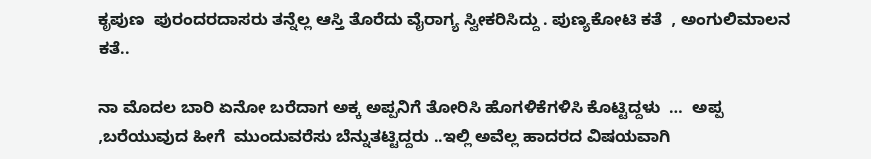ಕೃಪುಣ  ಪುರಂದರದಾಸರು ತನ್ನೆಲ್ಲ ಆಸ್ತಿ ತೊರೆದು ವೈರಾಗ್ಯ ಸ್ವೀಕರಿಸಿದ್ದು . ಪುಣ್ಯಕೋಟಿ ಕತೆ  , ಅಂಗುಲಿಮಾಲನ ಕತೆ..

ನಾ ಮೊದಲ ಬಾರಿ ಏನೋ ಬರೆದಾಗ ಅಕ್ಕ ಅಪ್ಪನಿಗೆ ತೋರಿಸಿ ಹೊಗಳಿಕೆಗಳಿಸಿ ಕೊಟ್ಟಿದ್ದಳು  …  ಅಪ್ಪ ,ಬರೆಯುವುದ ಹೀಗೆ  ಮುಂದುವರೆಸು ಬೆನ್ನುತಟ್ಟಿದ್ದರು ..ಇಲ್ಲಿ ಅವೆಲ್ಲ ಹಾದರದ ವಿಷಯವಾಗಿ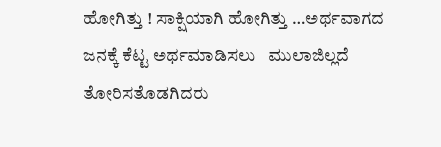ಹೋಗಿತ್ತು ! ಸಾಕ್ಷಿಯಾಗಿ ಹೋಗಿತ್ತು …ಅರ್ಥವಾಗದ   ಜನಕ್ಕೆ ಕೆಟ್ಟ ಅರ್ಥಮಾಡಿಸಲು   ಮುಲಾಜಿಲ್ಲದೆ  ತೋರಿಸತೊಡಗಿದರು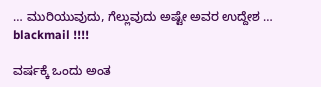… ಮುರಿಯುವುದು, ಗೆಲ್ಲುವುದು ಅಷ್ಟೇ ಅವರ ಉದ್ದೇಶ … blackmail !!!!

ವರ್ಷಕ್ಕೆ ಒಂದು ಅಂತ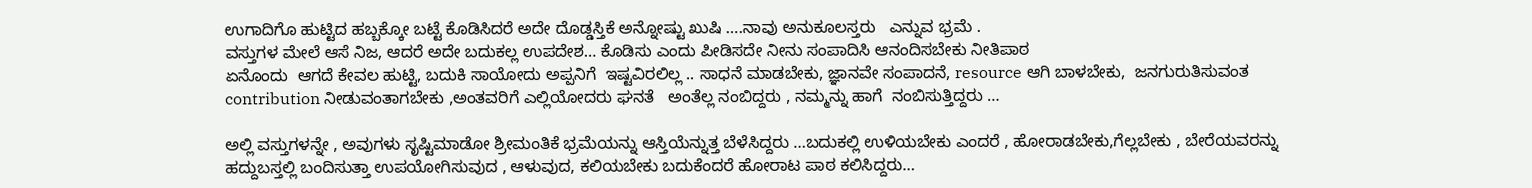ಉಗಾದಿಗೊ ಹುಟ್ಟಿದ ಹಬ್ಬಕ್ಕೋ ಬಟ್ಟೆ ಕೊಡಿಸಿದರೆ ಅದೇ ದೊಡ್ಡಸ್ತಿಕೆ ಅನ್ನೋಷ್ಟು ಖುಷಿ ….ನಾವು ಅನುಕೂಲಸ್ತರು   ಎನ್ನುವ ಭ್ರಮೆ .
ವಸ್ತುಗಳ ಮೇಲೆ ಆಸೆ ನಿಜ, ಆದರೆ ಅದೇ ಬದುಕಲ್ಲ ಉಪದೇಶ… ಕೊಡಿಸು ಎಂದು ಪೀಡಿಸದೇ ನೀನು ಸಂಪಾದಿಸಿ ಆನಂದಿಸಬೇಕು ನೀತಿಪಾಠ
ಏನೊಂದು  ಆಗದೆ ಕೇವಲ ಹುಟ್ಟಿ, ಬದುಕಿ ಸಾಯೋದು ಅಪ್ಪನಿಗೆ  ಇಷ್ಟವಿರಲಿಲ್ಲ .. ಸಾಧನೆ ಮಾಡಬೇಕು, ಜ್ಞಾನವೇ ಸಂಪಾದನೆ, resource ಆಗಿ ಬಾಳಬೇಕು,  ಜನಗುರುತಿಸುವಂತ   contribution ನೀಡುವಂತಾಗಬೇಕು ,ಅಂತವರಿಗೆ ಎಲ್ಲಿಯೋದರು ಘನತೆ   ಅಂತೆಲ್ಲ ನಂಬಿದ್ದರು , ನಮ್ಮನ್ನು ಹಾಗೆ  ನಂಬಿಸುತ್ತಿದ್ದರು …

ಅಲ್ಲಿ ವಸ್ತುಗಳನ್ನೇ , ಅವುಗಳು ಸೃಷ್ಟಿಮಾಡೋ ಶ್ರೀಮಂತಿಕೆ ಭ್ರಮೆಯನ್ನು ಆಸ್ತಿಯೆನ್ನುತ್ತ ಬೆಳೆಸಿದ್ದರು …ಬದುಕಲ್ಲಿ ಉಳಿಯಬೇಕು ಎಂದರೆ , ಹೋರಾಡಬೇಕು,ಗೆಲ್ಲಬೇಕು , ಬೇರೆಯವರನ್ನು ಹದ್ದುಬಸ್ತಲ್ಲಿ ಬಂದಿಸುತ್ತಾ ಉಪಯೋಗಿಸುವುದ , ಆಳುವುದ, ಕಲಿಯಬೇಕು ಬದುಕೆಂದರೆ ಹೋರಾಟ ಪಾಠ ಕಲಿಸಿದ್ದರು…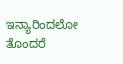ಇನ್ಯಾರಿಂದಲೋ ತೊಂದರೆ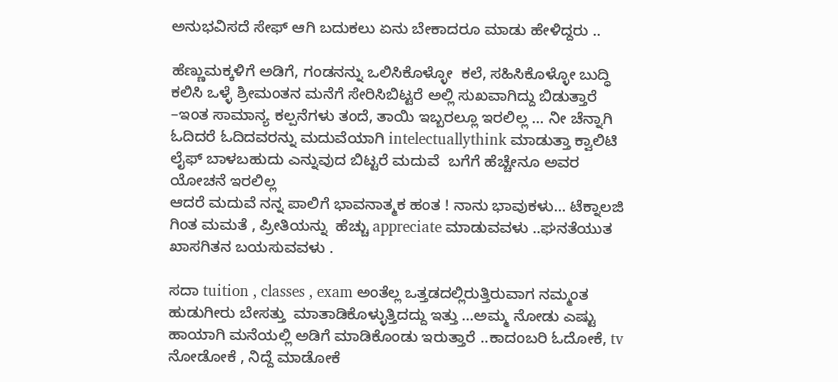ಅನುಭವಿಸದೆ ಸೇಫ್ ಆಗಿ ಬದುಕಲು ಏನು ಬೇಕಾದರೂ ಮಾಡು ಹೇಳಿದ್ದರು ..

ಹೆಣ್ಣುಮಕ್ಕಳಿಗೆ ಅಡಿಗೆ, ಗಂಡನನ್ನು ಒಲಿಸಿಕೊಳ್ಳೋ  ಕಲೆ, ಸಹಿಸಿಕೊಳ್ಳೋ ಬುದ್ಧಿ ಕಲಿಸಿ ಒಳ್ಳೆ ಶ್ರೀಮಂತನ ಮನೆಗೆ ಸೇರಿಸಿಬಿಟ್ಟರೆ ಅಲ್ಲಿ ಸುಖವಾಗಿದ್ದು ಬಿಡುತ್ತಾರೆ   –ಇಂತ ಸಾಮಾನ್ಯ ಕಲ್ಪನೆಗಳು ತಂದೆ, ತಾಯಿ ಇಬ್ಬರಲ್ಲೂ ಇರಲಿಲ್ಲ … ನೀ ಚೆನ್ನಾಗಿ ಓದಿದರೆ ಓದಿದವರನ್ನು ಮದುವೆಯಾಗಿ intelectuallythink ಮಾಡುತ್ತಾ ಕ್ವಾಲಿಟಿ ಲೈಫ್ ಬಾಳಬಹುದು ಎನ್ನುವುದ ಬಿಟ್ಟರೆ ಮದುವೆ  ಬಗೆಗೆ ಹೆಚ್ಚೇನೂ ಅವರ ಯೋಚನೆ ಇರಲಿಲ್ಲ
ಆದರೆ ಮದುವೆ ನನ್ನ ಪಾಲಿಗೆ ಭಾವನಾತ್ಮಕ ಹಂತ ! ನಾನು ಭಾವುಕಳು… ಟೆಕ್ನಾಲಜಿ ಗಿಂತ ಮಮತೆ , ಪ್ರೀತಿಯನ್ನು  ಹೆಚ್ಚು appreciate ಮಾಡುವವಳು ..ಘನತೆಯುತ ಖಾಸಗಿತನ ಬಯಸುವವಳು .

ಸದಾ tuition , classes , exam ಅಂತೆಲ್ಲ ಒತ್ತಡದಲ್ಲಿರುತ್ತಿರುವಾಗ ನಮ್ಮಂತ ಹುಡುಗೀರು ಬೇಸತ್ತು  ಮಾತಾಡಿಕೊಳ್ಳುತ್ತಿದದ್ದು ಇತ್ತು …ಅಮ್ಮ ನೋಡು ಎಷ್ಟು ಹಾಯಾಗಿ ಮನೆಯಲ್ಲಿ ಅಡಿಗೆ ಮಾಡಿಕೊಂಡು ಇರುತ್ತಾರೆ ..ಕಾದಂಬರಿ ಓದೋಕೆ, tv ನೋಡೋಕೆ , ನಿದ್ದೆ ಮಾಡೋಕೆ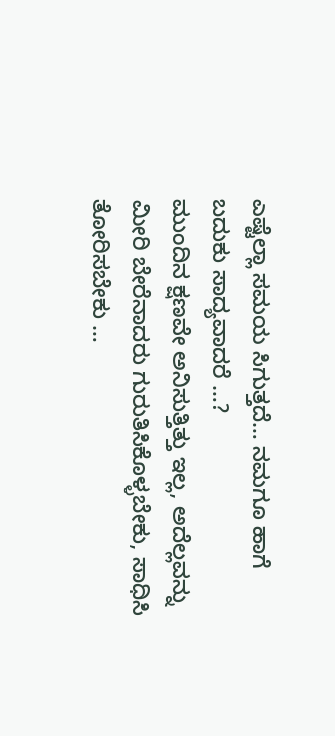ಎಷ್ಟೆಲ್ಲಾ ಸಮಯ ಸಿಗುತ್ತದೆ… ನಮಗೂ ಹಾಗೆ ಬದುಕು ಸಾದ್ಯವಾದರೆ …?
ಮುಂದಿನ ಕ್ಷಣವೇ ಅನಿಸುತ್ತಿತ್ತು ಇಲ್ಲ, ಅದೆಲ್ಲವನ್ನು ಮೀರಿ ಬೇರೆನಾದರು ಗುರುತಿಸಿಕೊಳ್ಳಬೇಕು, ಸಾಧಿಸಿ ತೋರಿಸಬೇಕು …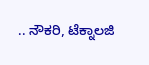.. ನೌಕರಿ, ಟೆಕ್ನಾಲಜಿ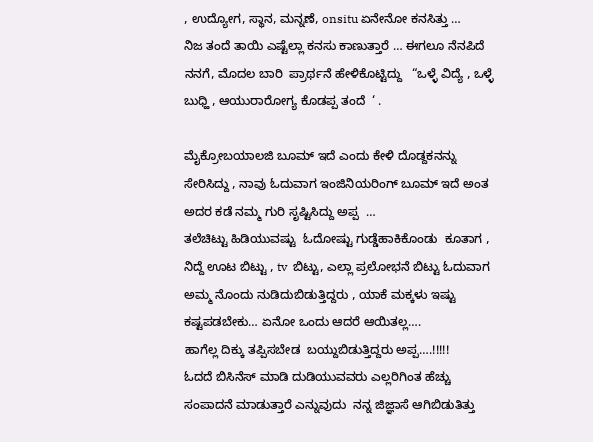, ಉದ್ಯೋಗ, ಸ್ಥಾನ, ಮನ್ನಣೆ, onsitu ಏನೇನೋ ಕನಸಿತ್ತು …
ನಿಜ ತಂದೆ ತಾಯಿ ಎಷ್ಟೆಲ್ಲಾ ಕನಸು ಕಾಣುತ್ತಾರೆ … ಈಗಲೂ ನೆನಪಿದೆ ನನಗೆ, ಮೊದಲ ಬಾರಿ  ಪ್ರಾರ್ಥನೆ ಹೇಳಿಕೊಟ್ಟಿದ್ದು   “ಒಳ್ಳೆ ವಿದ್ಯೆ , ಒಳ್ಳೆ ಬುಧ್ಹಿ , ಆಯುರಾರೋಗ್ಯ ಕೊಡಪ್ಪ ತಂದೆ  ‘ .

ಮೈಕ್ರೋಬಯಾಲಜಿ ಬೂಮ್ ಇದೆ ಎಂದು ಕೇಳಿ ದೊಡ್ದಕನನ್ನು ಸೇರಿಸಿದ್ದು , ನಾವು ಓದುವಾಗ ಇಂಜಿನಿಯರಿಂಗ್ ಬೂಮ್ ಇದೆ ಅಂತ ಅದರ ಕಡೆ ನಮ್ಮ ಗುರಿ ಸೃಷ್ಟಿಸಿದ್ದು ಅಪ್ಪ  …
ತಲೆಚಿಟ್ಟು ಹಿಡಿಯುವಷ್ಟು  ಓದೋಷ್ಟು ಗುಡ್ಡೆಹಾಕಿಕೊಂಡು  ಕೂತಾಗ , ನಿದ್ದೆ ಊಟ ಬಿಟ್ಟು , tv  ಬಿಟ್ಟು, ಎಲ್ಲಾ ಪ್ರಲೋಭನೆ ಬಿಟ್ಟು ಓದುವಾಗ ಅಮ್ಮ ನೊಂದು ನುಡಿದುಬಿಡುತ್ತಿದ್ದರು , ಯಾಕೆ ಮಕ್ಕಳು ಇಷ್ಟು ಕಷ್ಟಪಡಬೇಕು… ಏನೋ ಒಂದು ಆದರೆ ಆಯಿತಲ್ಲ….
ಹಾಗೆಲ್ಲ ದಿಕ್ಕು ತಪ್ಪಿಸಬೇಡ  ಬಯ್ದುಬಿಡುತ್ತಿದ್ದರು ಅಪ್ಪ….!!!!!
ಓದದೆ ಬಿಸಿನೆಸ್ ಮಾಡಿ ದುಡಿಯುವವರು ಎಲ್ಲರಿಗಿಂತ ಹೆಚ್ಚು ಸಂಪಾದನೆ ಮಾಡುತ್ತಾರೆ ಎನ್ನುವುದು  ನನ್ನ ಜಿಜ್ಞಾಸೆ ಆಗಿಬಿಡುತಿತ್ತು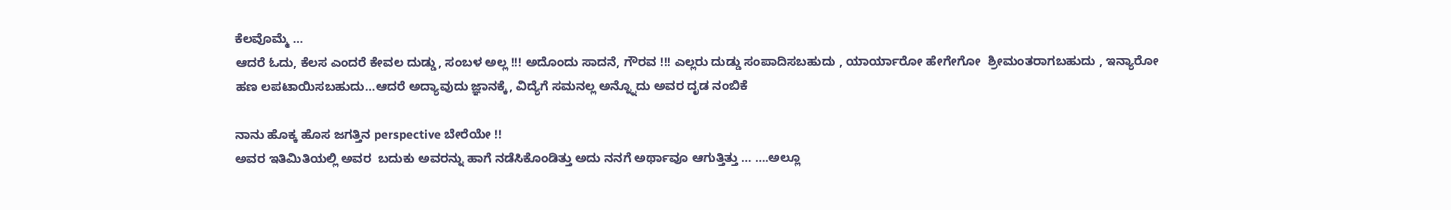ಕೆಲವೊಮ್ಮೆ …
ಆದರೆ ಓದು, ಕೆಲಸ ಎಂದರೆ ಕೇವಲ ದುಡ್ಡು, ಸಂಬಳ ಅಲ್ಲ !!! ಅದೊಂದು ಸಾದನೆ, ಗೌರವ !!! ಎಲ್ಲರು ದುಡ್ಡು ಸಂಪಾದಿಸಬಹುದು , ಯಾರ್ಯಾರೋ ಹೇಗೇಗೋ  ಶ್ರೀಮಂತರಾಗಬಹುದು , ಇನ್ಯಾರೋ ಹಣ ಲಪಟಾಯಿಸಬಹುದು…ಆದರೆ ಅದ್ಯಾವುದು ಜ್ಞಾನಕ್ಕೆ, ವಿದ್ಯೆಗೆ ಸಮನಲ್ಲ ಅನ್ನ್ನೊದು ಅವರ ದೃಡ ನಂಬಿಕೆ

ನಾನು ಹೊಕ್ಕ ಹೊಸ ಜಗತ್ತಿನ perspective ಬೇರೆಯೇ !!
ಅವರ ಇತಿಮಿತಿಯಲ್ಲಿ ಅವರ  ಬದುಕು ಅವರನ್ನು ಹಾಗೆ ನಡೆಸಿಕೊಂಡಿತ್ತು ಅದು ನನಗೆ ಅರ್ಥಾವೂ ಆಗುತ್ತಿತ್ತು … ….ಅಲ್ಲೂ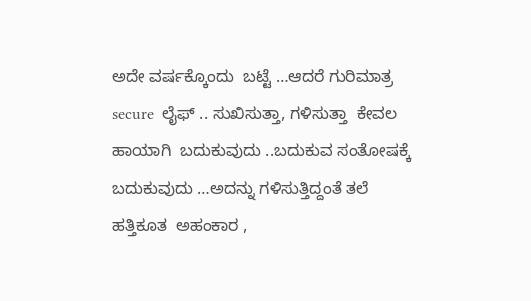ಅದೇ ವರ್ಷಕ್ಕೊಂದು  ಬಟ್ಟೆ …ಆದರೆ ಗುರಿಮಾತ್ರ secure  ಲೈಫ್ .. ಸುಖಿಸುತ್ತಾ, ಗಳಿಸುತ್ತಾ  ಕೇವಲ ಹಾಯಾಗಿ  ಬದುಕುವುದು ..ಬದುಕುವ ಸಂತೋಷಕ್ಕೆ ಬದುಕುವುದು …ಅದನ್ನು ಗಳಿಸುತ್ತಿದ್ದಂತೆ ತಲೆ ಹತ್ತಿಕೂತ  ಅಹಂಕಾರ ,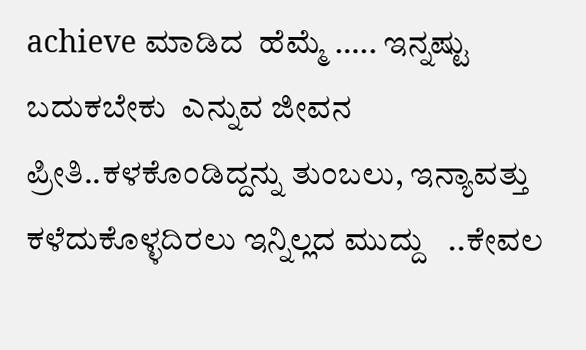achieve ಮಾಡಿದ  ಹೆಮ್ಮೆ ….. ಇನ್ನಷ್ಟು ಬದುಕಬೇಕು  ಎನ್ನುವ ಜೀವನ ಪ್ರೀತಿ..ಕಳಕೊಂಡಿದ್ದನ್ನು ತುಂಬಲು, ಇನ್ಯಾವತ್ತು ಕಳೆದುಕೊಳ್ಳದಿರಲು ಇನ್ನಿಲ್ಲದ ಮುದ್ದು   ..ಕೇವಲ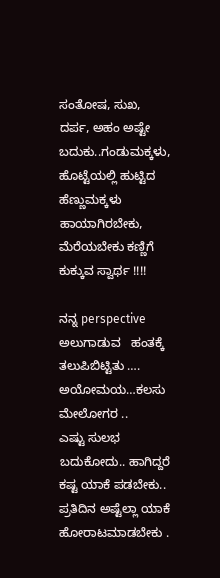ಸಂತೋಷ, ಸುಖ, ದರ್ಪ, ಅಹಂ ಅಷ್ಟೇ  ಬದುಕು..ಗಂಡುಮಕ್ಕಳು, ಹೊಟ್ಟೆಯಲ್ಲಿ ಹುಟ್ಟಿದ ಹೆಣ್ಣುಮಕ್ಕಳು ಹಾಯಾಗಿರಬೇಕು, ಮೆರೆಯಬೇಕು ಕಣ್ಣಿಗೆ ಕುಕ್ಕುವ ಸ್ವಾರ್ಥ !!!!

ನನ್ನ perspective ಅಲುಗಾಡುವ   ಹಂತಕ್ಕೆ ತಲುಪಿಬಿಟ್ಟಿತು …. ಅಯೋಮಯ…ಕಲಸು ಮೇಲೋಗರ ..
ಎಷ್ಟು ಸುಲಭ ಬದುಕೋದು.. ಹಾಗಿದ್ದರೆ ಕಷ್ಟ ಯಾಕೆ ಪಡಬೇಕು.. ಪ್ರತಿದಿನ ಅಷ್ಟೆಲ್ಲಾ ಯಾಕೆ ಹೋರಾಟಮಾಡಬೇಕು .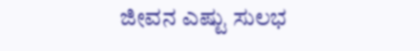ಜೀವನ ಎಷ್ಟು ಸುಲಭ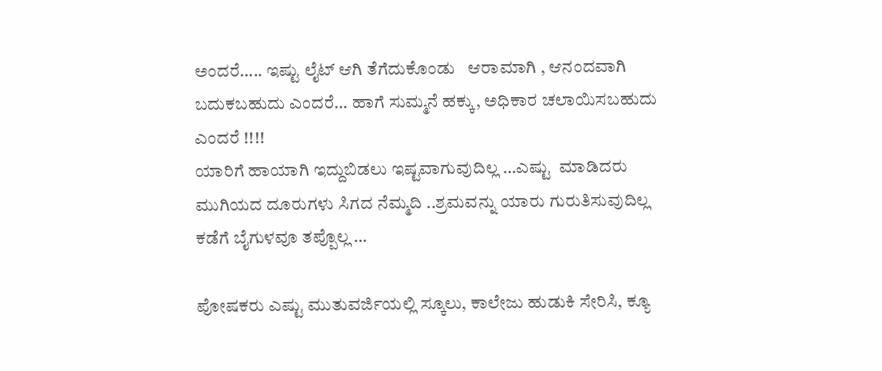ಅಂದರೆ….. ಇಷ್ಟು ಲೈಟ್ ಆಗಿ ತೆಗೆದುಕೊಂಡು   ಆರಾಮಾಗಿ , ಆನಂದವಾಗಿ ಬದುಕಬಹುದು ಎಂದರೆ… ಹಾಗೆ ಸುಮ್ಮನೆ ಹಕ್ಕು, ಅಧಿಕಾರ ಚಲಾಯಿಸಬಹುದು ಎಂದರೆ !!!!
ಯಾರಿಗೆ ಹಾಯಾಗಿ ಇದ್ದುಬಿಡಲು ಇಷ್ಟವಾಗುವುದಿಲ್ಲ …ಎಷ್ಟು  ಮಾಡಿದರು ಮುಗಿಯದ ದೂರುಗಳು ಸಿಗದ ನೆಮ್ಮದಿ ..ಶ್ರಮವನ್ನು ಯಾರು ಗುರುತಿಸುವುದಿಲ್ಲ ಕಡೆಗೆ ಬೈಗುಳವೂ ತಪ್ಪೊಲ್ಲ …

ಪೋಷಕರು ಎಷ್ಟು ಮುತುವರ್ಜಿಯಲ್ಲಿ ಸ್ಕೂಲು, ಕಾಲೇಜು ಹುಡುಕಿ ಸೇರಿಸಿ, ಕ್ಯೂ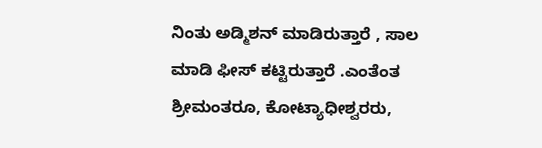ನಿಂತು ಅಡ್ಮಿಶನ್ ಮಾಡಿರುತ್ತಾರೆ , ಸಾಲ ಮಾಡಿ ಫೀಸ್ ಕಟ್ಟಿರುತ್ತಾರೆ .ಎಂತೆಂತ ಶ್ರೀಮಂತರೂ, ಕೋಟ್ಯಾಧೀಶ್ವರರು,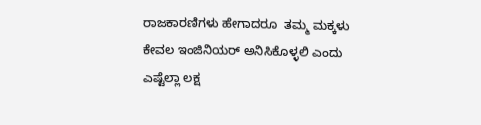ರಾಜಕಾರಣಿಗಳು ಹೇಗಾದರೂ  ತಮ್ಮ ಮಕ್ಕಳು ಕೇವಲ ಇಂಜಿನಿಯರ್ ಅನಿಸಿಕೊಳ್ಳಲಿ ಎಂದು ಎಷ್ಟೆಲ್ಲಾ ಲಕ್ಷ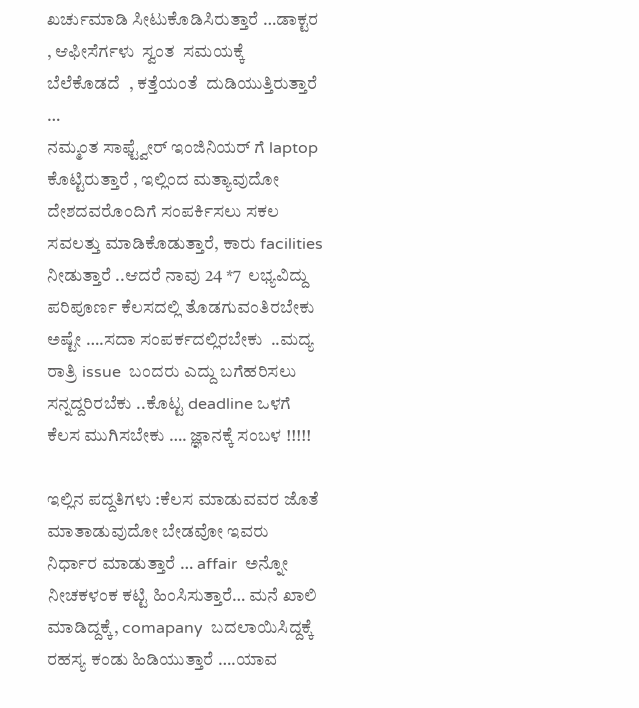ಖರ್ಚುಮಾಡಿ ಸೀಟುಕೊಡಿಸಿರುತ್ತಾರೆ …ಡಾಕ್ಟರ  , ಆಫೀಸೆರ್ಗಳು  ಸ್ವಂತ  ಸಮಯಕ್ಕೆ  ಬೆಲೆಕೊಡದೆ  , ಕತ್ತೆಯಂತೆ  ದುಡಿಯುತ್ತಿರುತ್ತಾರೆ    …
ನಮ್ಮಂತ ಸಾಫ್ಟ್ವೇರ್ ಇಂಜಿನಿಯರ್ ಗೆ laptop ಕೊಟ್ಟಿರುತ್ತಾರೆ , ಇಲ್ಲಿಂದ ಮತ್ಯಾವುದೋ ದೇಶದವರೊಂದಿಗೆ ಸಂಪರ್ಕಿಸಲು ಸಕಲ ಸವಲತ್ತು ಮಾಡಿಕೊಡುತ್ತಾರೆ, ಕಾರು facilities  ನೀಡುತ್ತಾರೆ ..ಆದರೆ ನಾವು 24 *7  ಲಭ್ಯವಿದ್ದು ಪರಿಪೂರ್ಣ ಕೆಲಸದಲ್ಲಿ ತೊಡಗುವಂತಿರಬೇಕು   ಅಷ್ಟೇ ….ಸದಾ ಸಂಪರ್ಕದಲ್ಲಿರಬೇಕು  ..ಮದ್ಯ ರಾತ್ರಿ issue  ಬಂದರು ಎದ್ದು ಬಗೆಹರಿಸಲು  ಸನ್ನದ್ದರಿರಬೆಕು ..ಕೊಟ್ಟ deadline ಒಳಗೆ ಕೆಲಸ ಮುಗಿಸಬೇಕು …. ಜ್ಞಾನಕ್ಕೆ ಸಂಬಳ !!!!!

ಇಲ್ಲಿನ ಪದ್ದತಿಗಳು :ಕೆಲಸ ಮಾಡುವವರ ಜೊತೆ ಮಾತಾಡುವುದೋ ಬೇಡವೋ ಇವರು ನಿರ್ಧಾರ ಮಾಡುತ್ತಾರೆ … affair  ಅನ್ನೋ ನೀಚಕಳಂಕ ಕಟ್ಟಿ ಹಿಂಸಿಸುತ್ತಾರೆ… ಮನೆ ಖಾಲಿ ಮಾಡಿದ್ದಕ್ಕೆ, comapany  ಬದಲಾಯಿಸಿದ್ದಕ್ಕೆ ರಹಸ್ಯ ಕಂಡು ಹಿಡಿಯುತ್ತಾರೆ ….ಯಾವ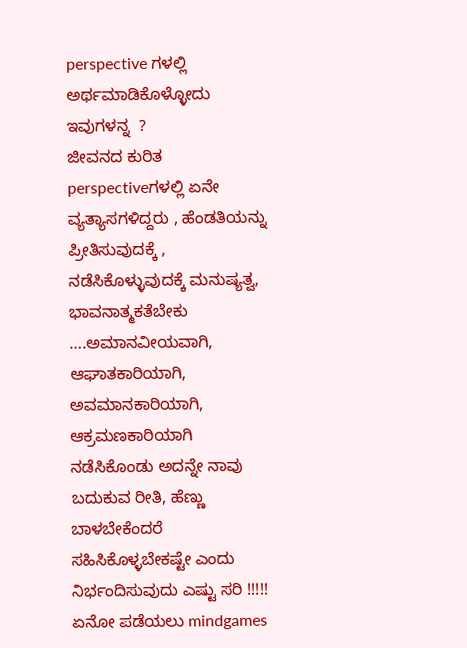perspective ಗಳಲ್ಲಿ ಅರ್ಥಮಾಡಿಕೊಳ್ಳೋದು  ಇವುಗಳನ್ನ  ?
ಜೀವನದ ಕುರಿತ perspectiveಗಳಲ್ಲಿ ಏನೇ ವ್ಯತ್ಯಾಸಗಳಿದ್ದರು , ಹೆಂಡತಿಯನ್ನು ಪ್ರೀತಿಸುವುದಕ್ಕೆ , ನಡೆಸಿಕೊಳ್ಳುವುದಕ್ಕೆ ಮನುಷ್ಯತ್ವ, ಭಾವನಾತ್ಮಕತೆಬೇಕು ….ಅಮಾನವೀಯವಾಗಿ, ಆಘಾತಕಾರಿಯಾಗಿ, ಅವಮಾನಕಾರಿಯಾಗಿ, ಆಕ್ರಮಣಕಾರಿಯಾಗಿ  ನಡೆಸಿಕೊಂಡು ಅದನ್ನೇ ನಾವು ಬದುಕುವ ರೀತಿ, ಹೆಣ್ಣು ಬಾಳಬೇಕೆಂದರೆ ಸಹಿಸಿಕೊಳ್ಳಬೇಕಷ್ಟೇ ಎಂದು ನಿರ್ಭಂದಿಸುವುದು ಎಷ್ಟು ಸರಿ !!!!!
ಏನೋ ಪಡೆಯಲು mindgames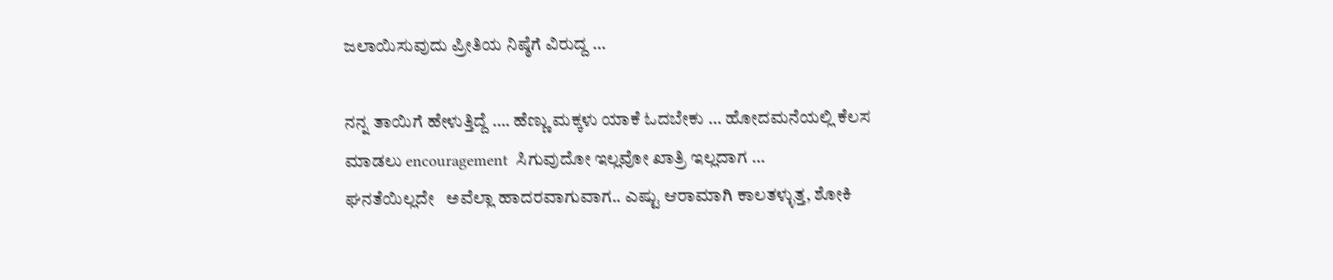ಜಲಾಯಿಸುವುದು ಪ್ರೀತಿಯ ನಿಷ್ಠೆಗೆ ವಿರುದ್ದ …

ನನ್ನ ತಾಯಿಗೆ ಹೇಳುತ್ತಿದ್ದೆ …. ಹೆಣ್ಣು ಮಕ್ಕಳು ಯಾಕೆ ಓದಬೇಕು … ಹೋದಮನೆಯಲ್ಲಿ ಕೆಲಸ ಮಾಡಲು encouragement  ಸಿಗುವುದೋ ಇಲ್ಲವೋ ಖಾತ್ರಿ ಇಲ್ಲದಾಗ …
ಘನತೆಯಿಲ್ಲದೇ   ಅವೆಲ್ಲಾ ಹಾದರವಾಗುವಾಗ.. ಎಷ್ಟು ಆರಾಮಾಗಿ ಕಾಲತಳ್ಳುತ್ತ, ಶೋಕಿ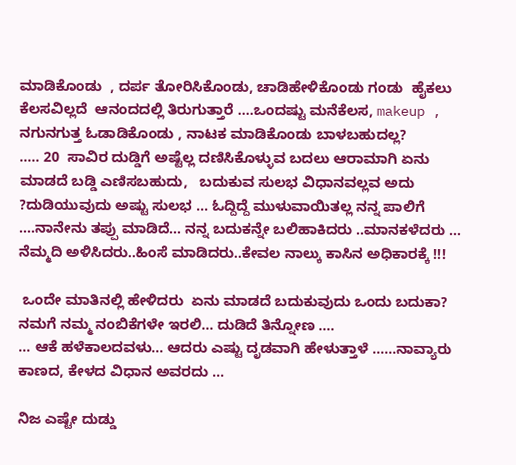ಮಾಡಿಕೊಂಡು  , ದರ್ಪ ತೋರಿಸಿಕೊಂಡು, ಚಾಡಿಹೇಳಿಕೊಂಡು ಗಂಡು  ಹೈಕಲು ಕೆಲಸವಿಲ್ಲದೆ  ಆನಂದದಲ್ಲಿ ತಿರುಗುತ್ತಾರೆ ….ಒಂದಷ್ಟು ಮನೆಕೆಲಸ, makeup , ನಗುನಗುತ್ತ ಓಡಾಡಿಕೊಂಡು , ನಾಟಕ ಮಾಡಿಕೊಂಡು ಬಾಳಬಹುದಲ್ಲ?
….. 20  ಸಾವಿರ ದುಡ್ಡಿಗೆ ಅಷ್ಟೆಲ್ಲ ದಣಿಸಿಕೊಳ್ಳುವ ಬದಲು ಆರಾಮಾಗಿ ಏನು ಮಾಡದೆ ಬಡ್ಡಿ ಎಣಿಸಬಹುದು,   ಬದುಕುವ ಸುಲಭ ವಿಧಾನವಲ್ಲವ ಅದು ?ದುಡಿಯುವುದು ಅಷ್ಟು ಸುಲಭ … ಓದ್ದಿದ್ದೆ ಮುಳುವಾಯಿತಲ್ಲ ನನ್ನ ಪಾಲಿಗೆ ….ನಾನೇನು ತಪ್ಪು ಮಾಡಿದೆ… ನನ್ನ ಬದುಕನ್ನೇ ಬಲಿಹಾಕಿದರು ..ಮಾನಕಳೆದರು … ನೆಮ್ಮದಿ ಅಳಿಸಿದರು..ಹಿಂಸೆ ಮಾಡಿದರು..ಕೇವಲ ನಾಲ್ಕು ಕಾಸಿನ ಅಧಿಕಾರಕ್ಕೆ !!!

 ಒಂದೇ ಮಾತಿನಲ್ಲಿ ಹೇಳಿದರು  ಏನು ಮಾಡದೆ ಬದುಕುವುದು ಒಂದು ಬದುಕಾ? ನಮಗೆ ನಮ್ಮ ನಂಬಿಕೆಗಳೇ ಇರಲಿ… ದುಡಿದೆ ತಿನ್ನೋಣ ….
… ಆಕೆ ಹಳೆಕಾಲದವಳು… ಆದರು ಎಷ್ಟು ದೃಡವಾಗಿ ಹೇಳುತ್ತಾಳೆ ……ನಾವ್ಯಾರು ಕಾಣದ, ಕೇಳದ ವಿಧಾನ ಅವರದು …

ನಿಜ ಎಷ್ಟೇ ದುಡ್ಡು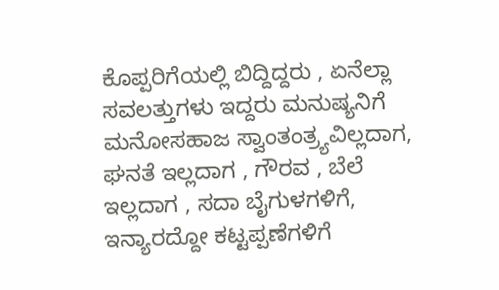ಕೊಪ್ಪರಿಗೆಯಲ್ಲಿ ಬಿದ್ದಿದ್ದರು , ಏನೆಲ್ಲಾ ಸವಲತ್ತುಗಳು ಇದ್ದರು ಮನುಷ್ಯನಿಗೆ ಮನೋಸಹಾಜ ಸ್ವಾಂತಂತ್ರ್ಯವಿಲ್ಲದಾಗ, ಘನತೆ ಇಲ್ಲದಾಗ , ಗೌರವ , ಬೆಲೆ ಇಲ್ಲದಾಗ , ಸದಾ ಬೈಗುಳಗಳಿಗೆ, ಇನ್ಯಾರದ್ದೋ ಕಟ್ಟಪ್ಪಣೆಗಳಿಗೆ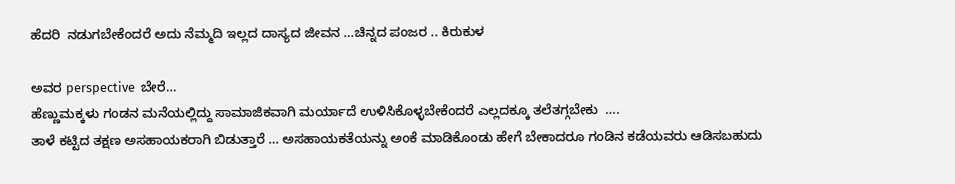ಹೆದರಿ  ನಡುಗಬೇಕೆಂದರೆ ಅದು ನೆಮ್ಮದಿ ಇಲ್ಲದ ದಾಸ್ಯದ ಜೀವನ …ಚಿನ್ನದ ಪಂಜರ .. ಕಿರುಕುಳ

ಅವರ perspective  ಬೇರೆ…
ಹೆಣ್ಣುಮಕ್ಕಳು ಗಂಡನ ಮನೆಯಲ್ಲಿದ್ದು ಸಾಮಾಜಿಕವಾಗಿ ಮರ್ಯಾದೆ ಉಳಿಸಿಕೊಳ್ಳಬೇಕೆಂದರೆ ಎಲ್ಲದಕ್ಕೂ ತಲೆತಗ್ಗಬೇಕು  ….
ತಾಳೆ ಕಟ್ಟಿದ ತಕ್ಷಣ ಅಸಹಾಯಕರಾಗಿ ಬಿಡುತ್ತಾರೆ … ಅಸಹಾಯಕತೆಯನ್ನು ಅಂಕೆ ಮಾಡಿಕೊಂಡು ಹೇಗೆ ಬೇಕಾದರೂ ಗಂಡಿನ ಕಡೆಯವರು ಆಡಿಸಬಹುದು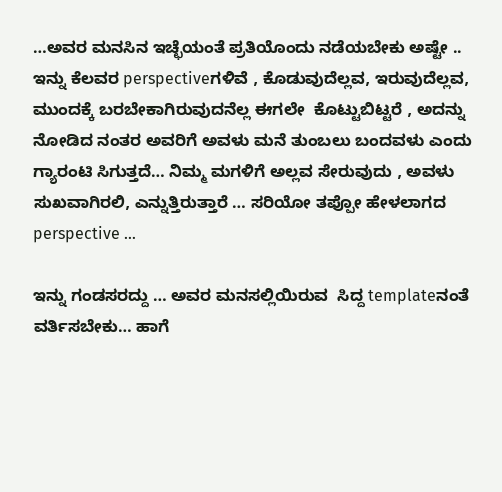…ಅವರ ಮನಸಿನ ಇಚ್ಛೆಯಂತೆ ಪ್ರತಿಯೊಂದು ನಡೆಯಬೇಕು ಅಷ್ಟೇ ..
ಇನ್ನು ಕೆಲವರ perspectiveಗಳಿವೆ , ಕೊಡುವುದೆಲ್ಲವ, ಇರುವುದೆಲ್ಲವ, ಮುಂದಕ್ಕೆ ಬರಬೇಕಾಗಿರುವುದನೆಲ್ಲ ಈಗಲೇ  ಕೊಟ್ಟುಬಿಟ್ಟರೆ , ಅದನ್ನು ನೋಡಿದ ನಂತರ ಅವರಿಗೆ ಅವಳು ಮನೆ ತುಂಬಲು ಬಂದವಳು ಎಂದು ಗ್ಯಾರಂಟಿ ಸಿಗುತ್ತದೆ… ನಿಮ್ಮ ಮಗಳಿಗೆ ಅಲ್ಲವ ಸೇರುವುದು , ಅವಳು ಸುಖವಾಗಿರಲಿ, ಎನ್ನುತ್ತಿರುತ್ತಾರೆ … ಸರಿಯೋ ತಪ್ಪೋ ಹೇಳಲಾಗದ perspective …

ಇನ್ನು ಗಂಡಸರದ್ದು … ಅವರ ಮನಸಲ್ಲಿಯಿರುವ  ಸಿದ್ದ templateನಂತೆ ವರ್ತಿಸಬೇಕು… ಹಾಗೆ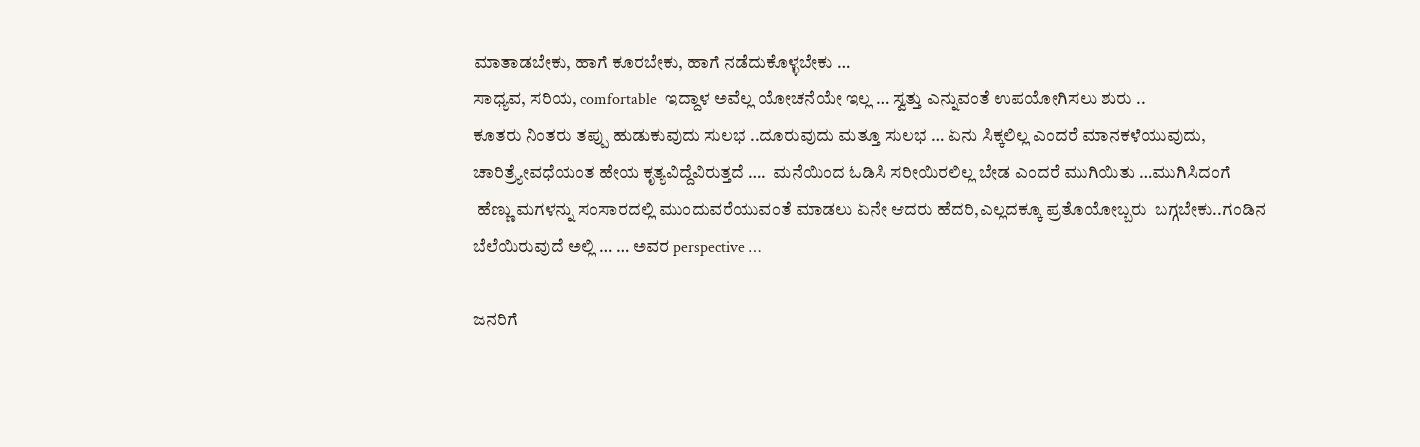ಮಾತಾಡಬೇಕು, ಹಾಗೆ ಕೂರಬೇಕು, ಹಾಗೆ ನಡೆದುಕೊಳ್ಳಬೇಕು …
ಸಾಧ್ಯವ, ಸರಿಯ, comfortable  ಇದ್ದಾಳ ಅವೆಲ್ಲ ಯೋಚನೆಯೇ ಇಲ್ಲ … ಸ್ವತ್ತು ಎನ್ನುವಂತೆ ಉಪಯೋಗಿಸಲು ಶುರು ..
ಕೂತರು ನಿಂತರು ತಪ್ಪು ಹುಡುಕುವುದು ಸುಲಭ ..ದೂರುವುದು ಮತ್ತೂ ಸುಲಭ … ಏನು ಸಿಕ್ಕಲಿಲ್ಲ ಎಂದರೆ ಮಾನಕಳೆಯುವುದು, ಚಾರಿತ್ರ್ಯೇವಧೆಯಂತ ಹೇಯ ಕೃತ್ಯವಿದ್ದೆವಿರುತ್ತದೆ ….  ಮನೆಯಿಂದ ಓಡಿಸಿ ಸರೀಯಿರಲಿಲ್ಲ ಬೇಡ ಎಂದರೆ ಮುಗಿಯಿತು …ಮುಗಿಸಿದಂಗೆ
 ಹೆಣ್ಣು ಮಗಳನ್ನು ಸಂಸಾರದಲ್ಲಿ ಮುಂದುವರೆಯುವಂತೆ ಮಾಡಲು ಏನೇ ಆದರು ಹೆದರಿ,ಎಲ್ಲದಕ್ಕೂ ಪ್ರತೊಯೋಬ್ಬರು  ಬಗ್ಗಬೇಕು..ಗಂಡಿನ ಬೆಲೆಯಿರುವುದೆ ಅಲ್ಲಿ … … ಅವರ perspective …

ಜನರಿಗೆ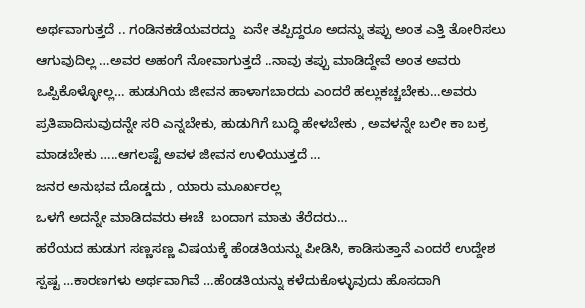ಅರ್ಥವಾಗುತ್ತದೆ .. ಗಂಡಿನಕಡೆಯವರದ್ದು  ಏನೇ ತಪ್ಪಿದ್ದರೂ ಅದನ್ನು ತಪ್ಪು ಅಂತ ಎತ್ತಿ ತೋರಿಸಲು ಆಗುವುದಿಲ್ಲ …ಅವರ ಅಹಂಗೆ ನೋವಾಗುತ್ತದೆ ..ನಾವು ತಪ್ಪು ಮಾಡಿದ್ದೇವೆ ಅಂತ ಅವರು ಒಪ್ಪಿಕೊಳ್ಳೋಲ್ಲ… ಹುಡುಗಿಯ ಜೀವನ ಹಾಳಾಗಬಾರದು ಎಂದರೆ ಹಲ್ಲುಕಚ್ಚಬೇಕು…ಅವರು ಪ್ರತಿಪಾದಿಸುವುದನ್ನೇ ಸರಿ ಎನ್ನಬೇಕು, ಹುಡುಗಿಗೆ ಬುದ್ಧಿ ಹೇಳಬೇಕು , ಅವಳನ್ನೇ ಬಲೀ ಕಾ ಬಕ್ರ ಮಾಡಬೇಕು …..ಆಗಲಷ್ಟೆ ಅವಳ ಜೀವನ ಉಳಿಯುತ್ತದೆ …
ಜನರ ಅನುಭವ ದೊಡ್ಡದು , ಯಾರು ಮೂರ್ಖರಲ್ಲ
ಒಳಗೆ ಅದನ್ನೇ ಮಾಡಿದವರು ಈಚೆ  ಬಂದಾಗ ಮಾತು ತೆರೆದರು…
ಹರೆಯದ ಹುಡುಗ ಸಣ್ಣಸಣ್ಣ ವಿಷಯಕ್ಕೆ ಹೆಂಡತಿಯನ್ನು ಪೀಡಿಸಿ, ಕಾಡಿಸುತ್ತಾನೆ ಎಂದರೆ ಉದ್ದೇಶ ಸ್ಪಷ್ಟ …ಕಾರಣಗಳು ಅರ್ಥವಾಗಿವೆ …ಹೆಂಡತಿಯನ್ನು ಕಳೆದುಕೊಳ್ಳುವುದು ಹೊಸದಾಗಿ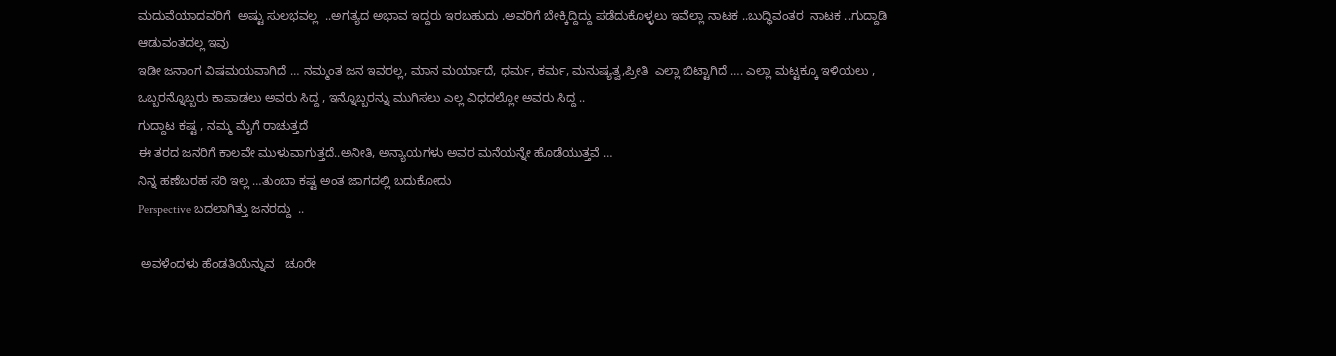ಮದುವೆಯಾದವರಿಗೆ  ಅಷ್ಟು ಸುಲಭವಲ್ಲ  ..ಅಗತ್ಯದ ಅಭಾವ ಇದ್ದರು ಇರಬಹುದು .ಅವರಿಗೆ ಬೇಕ್ಕಿದ್ದಿದ್ದು ಪಡೆದುಕೊಳ್ಳಲು ಇವೆಲ್ಲಾ ನಾಟಕ ..ಬುದ್ಧಿವಂತರ  ನಾಟಕ ..ಗುದ್ದಾಡಿ  ಆಡುವಂತದಲ್ಲ ಇವು
ಇಡೀ ಜನಾಂಗ ವಿಷಮಯವಾಗಿದೆ … ನಮ್ಮಂತ ಜನ ಇವರಲ್ಲ, ಮಾನ ಮರ್ಯಾದೆ, ಧರ್ಮ, ಕರ್ಮ, ಮನುಷ್ಯತ್ವ,ಪ್ರೀತಿ  ಎಲ್ಲಾ ಬಿಟ್ಟಾಗಿದೆ …. ಎಲ್ಲಾ ಮಟ್ಟಕ್ಕೂ ಇಳಿಯಲು , ಒಬ್ಬರನ್ನೊಬ್ಬರು ಕಾಪಾಡಲು ಅವರು ಸಿದ್ದ , ಇನ್ನೊಬ್ಬರನ್ನು ಮುಗಿಸಲು ಎಲ್ಲ ವಿಧದಲ್ಲೋ ಅವರು ಸಿದ್ದ ..
ಗುದ್ದಾಟ ಕಷ್ಟ , ನಮ್ಮ ಮೈಗೆ ರಾಚುತ್ತದೆ
ಈ ತರದ ಜನರಿಗೆ ಕಾಲವೇ ಮುಳುವಾಗುತ್ತದೆ..ಅನೀತಿ, ಅನ್ಯಾಯಗಳು ಅವರ ಮನೆಯನ್ನೇ ಹೊಡೆಯುತ್ತವೆ …
ನಿನ್ನ ಹಣೆಬರಹ ಸರಿ ಇಲ್ಲ …ತುಂಬಾ ಕಷ್ಟ ಅಂತ ಜಾಗದಲ್ಲಿ ಬದುಕೋದು
Perspective ಬದಲಾಗಿತ್ತು ಜನರದ್ದು  ..

 ಅವಳೆಂದಳು ಹೆಂಡತಿಯೆನ್ನುವ   ಚೂರೇ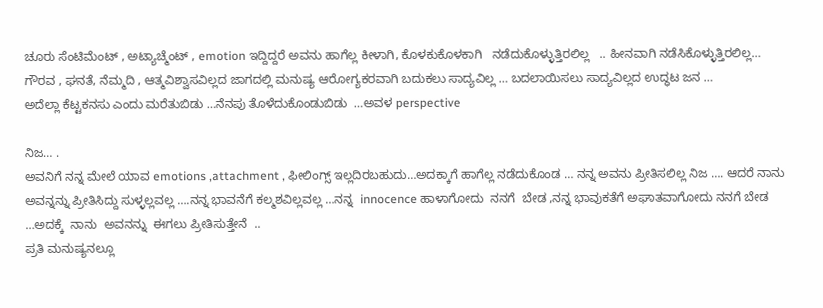ಚೂರು ಸೆಂಟಿಮೆಂಟ್ , ಅಟ್ಯಾಚ್ಮೆಂಟ್ , emotion ಇದ್ದಿದ್ದರೆ ಅವನು ಹಾಗೆಲ್ಲ ಕೀಳಾಗಿ, ಕೊಳಕುಕೊಳಕಾಗಿ   ನಡೆದುಕೊಳ್ಳುತ್ತಿರಲಿಲ್ಲ   .. ಹೀನವಾಗಿ ನಡೆಸಿಕೊಳ್ಳುತ್ತಿರಲಿಲ್ಲ…
ಗೌರವ , ಘನತೆ, ನೆಮ್ಮದಿ , ಆತ್ಮವಿಶ್ವಾಸವಿಲ್ಲದ ಜಾಗದಲ್ಲಿ ಮನುಷ್ಯ ಆರೋಗ್ಯಕರವಾಗಿ ಬದುಕಲು ಸಾದ್ಯವಿಲ್ಲ … ಬದಲಾಯಿಸಲು ಸಾದ್ಯವಿಲ್ಲದ ಉದ್ಧಟ ಜನ …
ಅದೆಲ್ಲಾ ಕೆಟ್ಟಕನಸು ಎಂದು ಮರೆತುಬಿಡು …ನೆನಪು ತೊಳೆದುಕೊಂಡುಬಿಡು  …ಅವಳ perspective

ನಿಜ… .
ಅವನಿಗೆ ನನ್ನ ಮೇಲೆ ಯಾವ emotions ,attachment , ಫೀಲಿಂಗ್ಸ್ ಇಲ್ಲದಿರಬಹುದು…ಅದಕ್ಕಾಗೆ ಹಾಗೆಲ್ಲ ನಡೆದುಕೊಂಡ … ನನ್ನ ಅವನು ಪ್ರೀತಿಸಲಿಲ್ಲ ನಿಜ …. ಆದರೆ ನಾನು ಅವನ್ನನ್ನು ಪ್ರೀತಿಸಿದ್ದು ಸುಳ್ಳಲ್ಲವಲ್ಲ ….ನನ್ನ ಭಾವನೆಗೆ ಕಲ್ಮಶವಿಲ್ಲವಲ್ಲ …ನನ್ನ  innocence ಹಾಳಾಗೋದು  ನನಗೆ  ಬೇಡ ,ನನ್ನ ಭಾವುಕತೆಗೆ ಅಘಾತವಾಗೋದು ನನಗೆ ಬೇಡ  …ಅದಕ್ಕೆ  ನಾನು  ಅವನನ್ನು  ಈಗಲು ಪ್ರೀತಿಸುತ್ತೇನೆ  ..
ಪ್ರತಿ ಮನುಷ್ಯನಲ್ಲೂ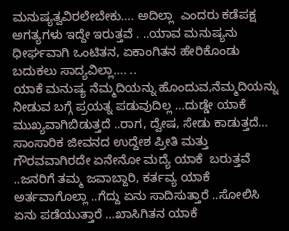ಮನುಷ್ಯತ್ವವಿರಲೇಬೇಕು…. ಅದಿಲ್ಲಾ  ಎಂದರು ಕಡೆಪಕ್ಷ ಅಗತ್ಯಗಳು ಇದ್ದೇ ಇರುತ್ತವೆ . ..ಯಾವ ಮನುಷ್ಯನು ಧೀರ್ಘವಾಗಿ ಒಂಟಿತನ, ಏಕಾಂಗಿತನ ಹೇರಿಕೊಂಡು ಬದುಕಲು ಸಾದ್ಯವಿಲ್ಲಾ…. ..
ಯಾಕೆ ಮನುಷ್ಯ ನೆಮ್ಮದಿಯನ್ನು ಹೊಂದುವ,ನೆಮ್ಮದಿಯನ್ನು ನೀಡುವ ಬಗ್ಗೆ ಪ್ರಯತ್ನ ಪಡುವುದಿಲ್ಲ …ದುಡ್ಡೇ ಯಾಕೆ ಮುಖ್ಯವಾಗಿಬಿಡುತ್ತದೆ ..ರಾಗ, ದ್ವೇಷ, ಸೇಡು ಕಾಡುತ್ತದೆ… ಸಾಂಸಾರಿಕ ಜೀವನದ ಉದ್ದೇಶ ಪ್ರೀತಿ ಮತ್ತು ಗೌರವವಾಗಿರದೇ ಏನೇನೋ ಮದ್ಯೆ ಯಾಕೆ  ಬರುತ್ತವೆ ..ಜನರಿಗೆ ತಮ್ಮ ಜವಾಬ್ದಾರಿ, ಕರ್ತವ್ಯ ಯಾಕೆ ಅರ್ತವಾಗೊಲ್ಲಾ ..ಗೆದ್ದು ಏನು ಸಾದಿಸುತ್ತಾರೆ ..ಸೋಲಿಸಿ ಏನು ಪಡೆಯುತ್ತಾರೆ …ಖಾಸಿಗಿತನ ಯಾಕೆ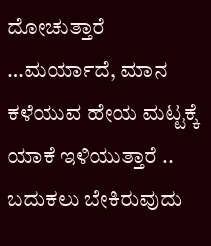ದೋಚುತ್ತಾರೆ …ಮರ್ಯಾದೆ, ಮಾನ ಕಳೆಯುವ ಹೇಯ ಮಟ್ಟಕ್ಕೆ ಯಾಕೆ ಇಳಿಯುತ್ತಾರೆ ..
ಬದುಕಲು ಬೇಕಿರುವುದು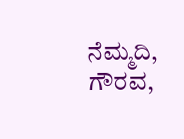ನೆಮ್ಮದಿ, ಗೌರವ,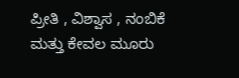ಪ್ರೀತಿ , ವಿಶ್ವಾಸ , ನಂಬಿಕೆ ಮತ್ತು ಕೇವಲ ಮೂರು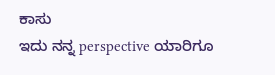ಕಾಸು
ಇದು ನನ್ನ perspective ಯಾರಿಗೂ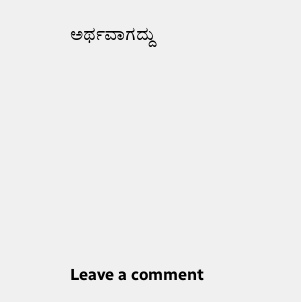ಅರ್ಥವಾಗದ್ದು







Leave a comment